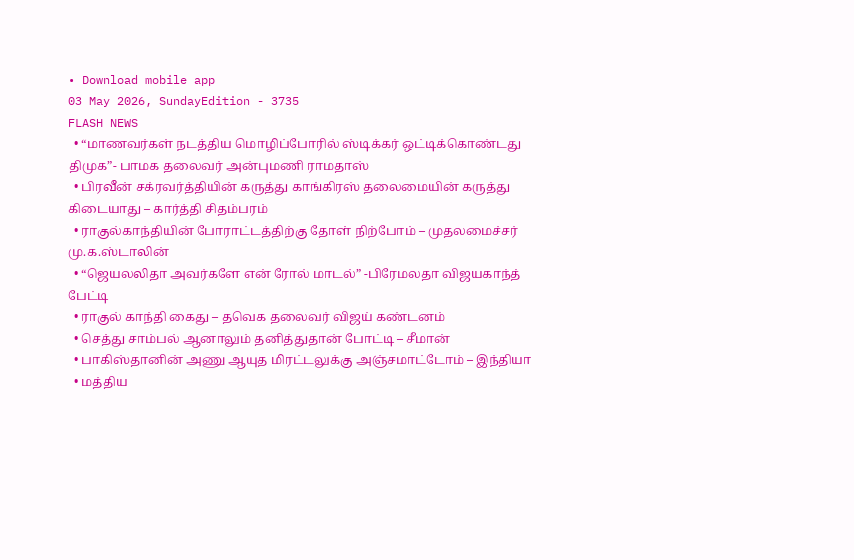• Download mobile app
03 May 2026, SundayEdition - 3735
FLASH NEWS
  • “மாணவர்கள் நடத்திய மொழிப்போரில் ஸ்டிக்கர் ஒட்டிக்கொண்டது திமுக”- பாமக தலைவர் அன்புமணி ராமதாஸ்
  • பிரவீன் சக்ரவர்த்தியின் கருத்து காங்கிரஸ் தலைமையின் கருத்து கிடையாது – கார்த்தி சிதம்பரம்
  • ராகுல்காந்தியின் போராட்டத்திற்கு தோள் நிற்போம் – முதலமைச்சர் மு.க.ஸ்டாலின்
  • “ஜெயலலிதா அவர்களே என் ரோல் மாடல்” -பிரேமலதா விஜயகாந்த் பேட்டி
  • ராகுல் காந்தி கைது – தவெக தலைவர் விஜய் கண்டனம்
  • செத்து சாம்பல் ஆனாலும் தனித்துதான் போட்டி – சீமான்
  • பாகிஸ்தானின் அணு ஆயுத மிரட்டலுக்கு அஞ்சமாட்டோம் – இந்தியா
  • மத்திய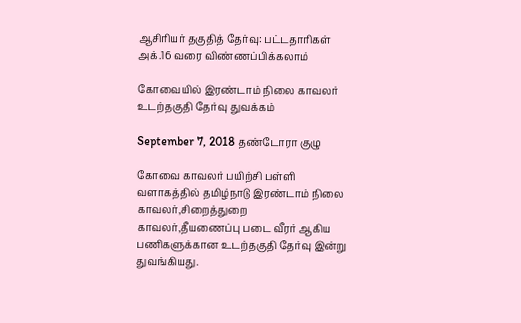ஆசிரியர் தகுதித் தேர்வு: பட்டதாரிகள் அக்.16 வரை விண்ணப்பிக்கலாம்

கோவையில் இரண்டாம் நிலை காவலர் உடற்தகுதி தேர்வு துவக்கம்

September 7, 2018 தண்டோரா குழு

கோவை காவலர் பயிற்சி பள்ளி வளாகத்தில் தமிழ்நாடு இரண்டாம் நிலை காவலர்,சிறைத்துறை காவலர்,தீயணைப்பு படை வீரர் ஆகிய பணிகளுக்கான உடற்தகுதி தேர்வு இன்று துவங்கியது.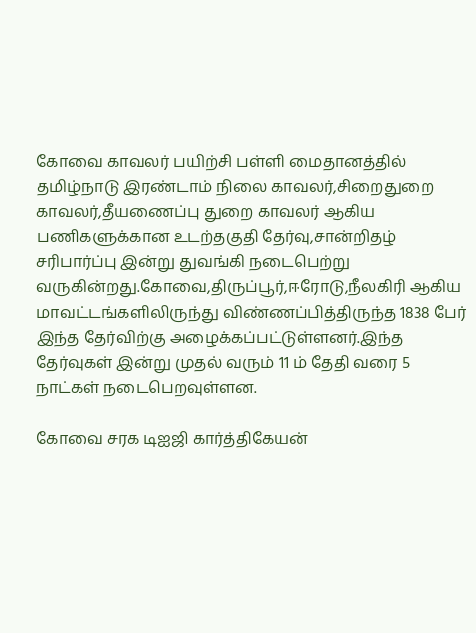கோவை காவலர் பயிற்சி பள்ளி மைதானத்தில் தமிழ்நாடு இரண்டாம் நிலை காவலர்,சிறைதுறை காவலர்,தீயணைப்பு துறை காவலர் ஆகிய பணிகளுக்கான உடற்தகுதி தேர்வு,சான்றிதழ் சரிபார்ப்பு இன்று துவங்கி நடைபெற்று வருகின்றது.கோவை,திருப்பூர்,ஈரோடு,நீலகிரி ஆகிய மாவட்டங்களிலிருந்து விண்ணப்பித்திருந்த 1838 பேர் இந்த தேர்விற்கு அழைக்கப்பட்டுள்ளனர்.இந்த தேர்வுகள் இன்று முதல் வரும் 11 ம் தேதி வரை 5 நாட்கள் நடைபெறவுள்ளன.

கோவை சரக டிஐஜி கார்த்திகேயன்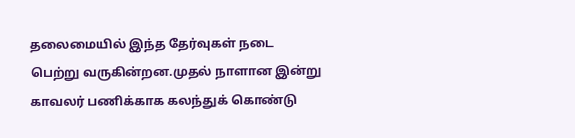தலைமையில் இந்த தேர்வுகள் நடை பெற்று வருகின்றன.முதல் நாளான இன்று காவலர் பணிக்காக கலந்துக் கொண்டு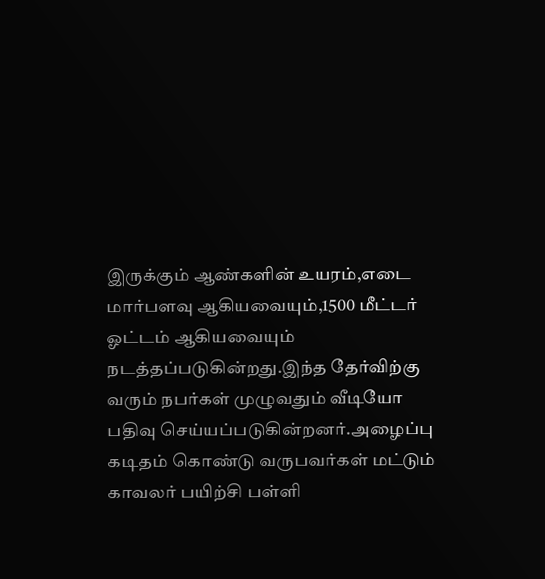இருக்கும் ஆண்களின் உயரம்,எடை மார்பளவு ஆகியவையும்,1500 மீட்டர் ஓட்டம் ஆகியவையும் நடத்தப்படுகின்றது.இந்த தேர்விற்கு வரும் நபர்கள் முழுவதும் வீடியோ பதிவு செய்யப்படுகின்றனர்.அழைப்பு கடிதம் கொண்டு வருபவர்கள் மட்டும் காவலர் பயிற்சி பள்ளி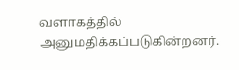வளாகத்தில் அனுமதிக்கப்படுகின்றனர்.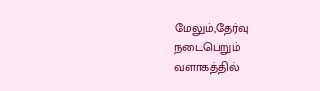மேலும்,தேர்வு நடைபெறும் வளாகத்தில்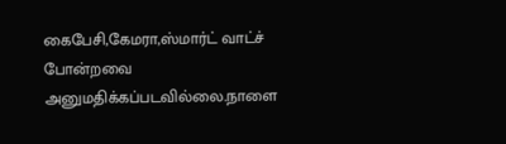கைபேசி,கேமரா,ஸ்மார்ட் வாட்ச் போன்றவை அனுமதிக்கப்படவில்லை.நாளை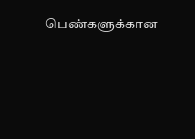பெண்களுக்கான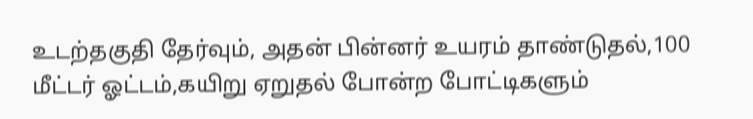உடற்தகுதி தேர்வும், அதன் பின்னர் உயரம் தாண்டுதல்,100 மீட்டர் ஓட்டம்,கயிறு ஏறுதல் போன்ற போட்டிகளும்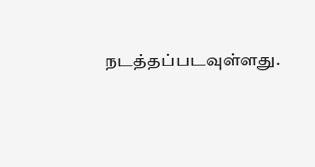நடத்தப்படவுள்ளது.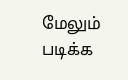மேலும் படிக்க